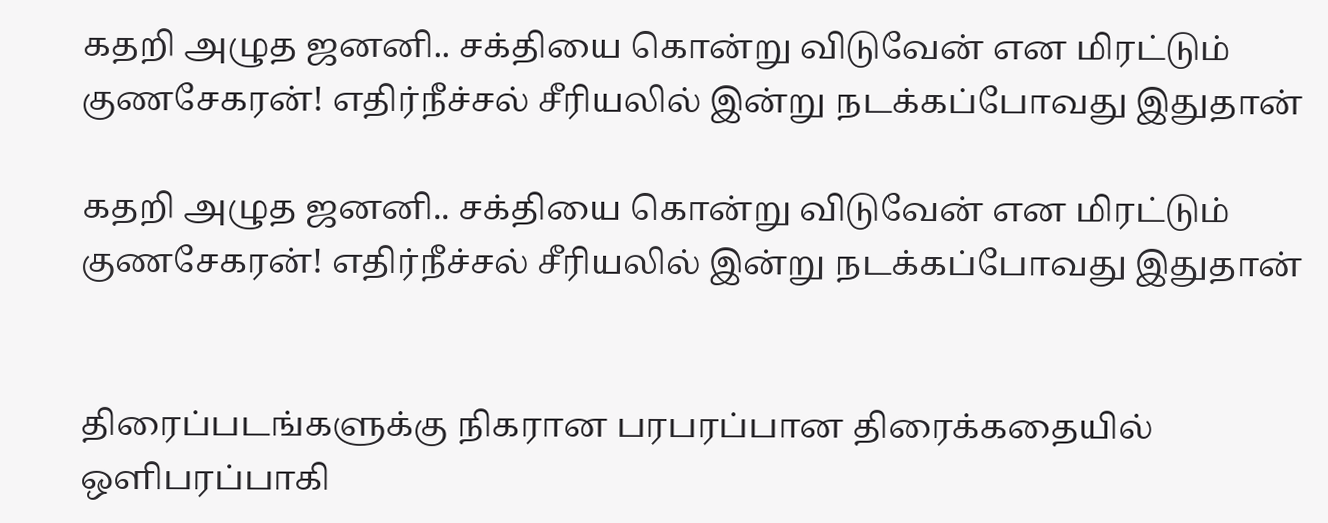கதறி அழுத ஜனனி.. சக்தியை கொன்று விடுவேன் என மிரட்டும் குணசேகரன்! எதிர்நீச்சல் சீரியலில் இன்று நடக்கப்போவது இதுதான்

கதறி அழுத ஜனனி.. சக்தியை கொன்று விடுவேன் என மிரட்டும் குணசேகரன்! எதிர்நீச்சல் சீரியலில் இன்று நடக்கப்போவது இதுதான்


திரைப்படங்களுக்கு நிகரான பரபரப்பான திரைக்கதையில் ஒளிபரப்பாகி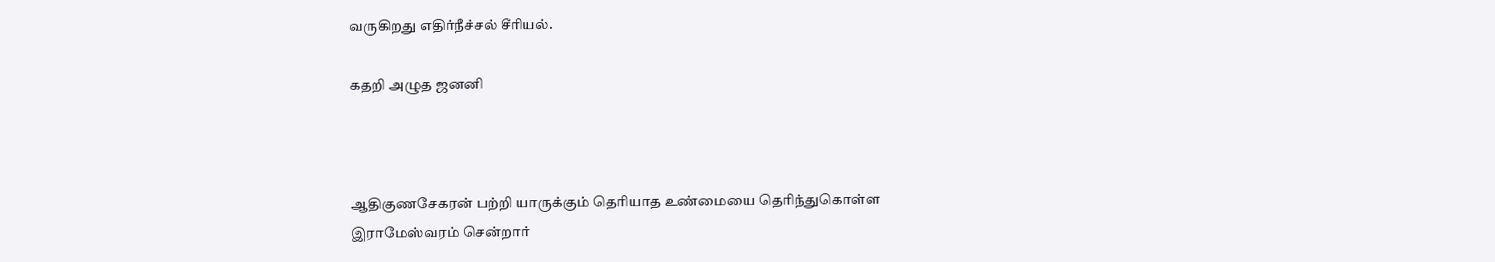வருகிறது எதிர்நீச்சல் சீரியல்.

கதறி அழுத ஜனனி



ஆதிகுணசேகரன் பற்றி யாருக்கும் தெரியாத உண்மையை தெரிந்துகொள்ள இராமேஸ்வரம் சென்றார்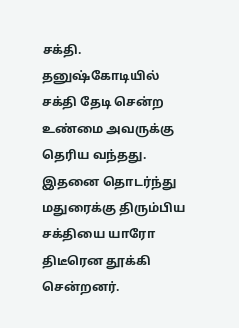சக்தி. தனுஷ்கோடியில் சக்தி தேடி சென்ற உண்மை அவருக்கு தெரிய வந்தது. இதனை தொடர்ந்து மதுரைக்கு திரும்பிய சக்தியை யாரோ திடீரென தூக்கி சென்றனர்.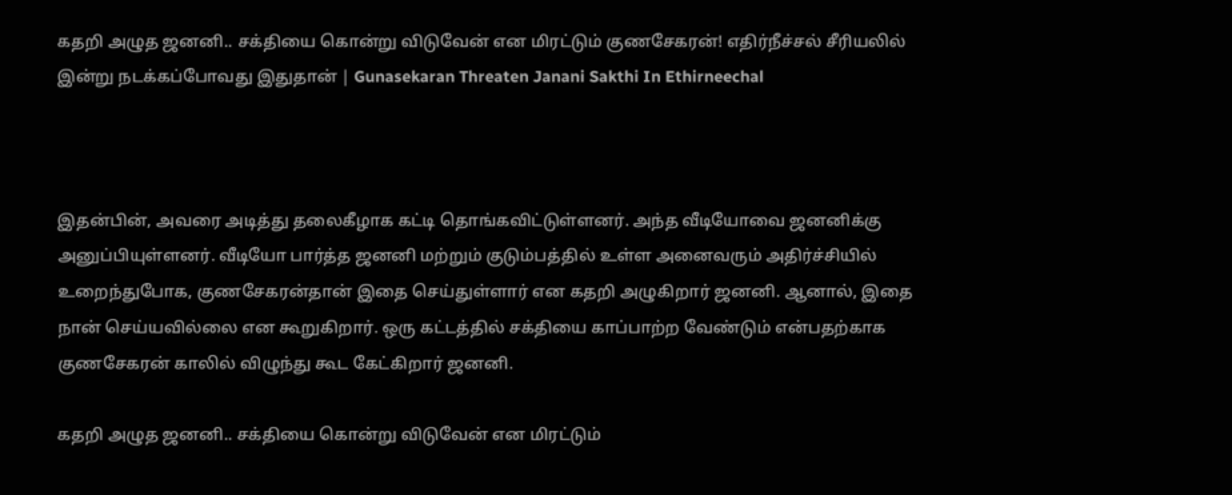கதறி அழுத ஜனனி.. சக்தியை கொன்று விடுவேன் என மிரட்டும் குணசேகரன்! எதிர்நீச்சல் சீரியலில் இன்று நடக்கப்போவது இதுதான் | Gunasekaran Threaten Janani Sakthi In Ethirneechal



இதன்பின், அவரை அடித்து தலைகீழாக கட்டி தொங்கவிட்டுள்ளனர். அந்த வீடியோவை ஜனனிக்கு அனுப்பியுள்ளனர். வீடியோ பார்த்த ஜனனி மற்றும் குடும்பத்தில் உள்ள அனைவரும் அதிர்ச்சியில் உறைந்துபோக, குணசேகரன்தான் இதை செய்துள்ளார் என கதறி அழுகிறார் ஜனனி. ஆனால், இதை நான் செய்யவில்லை என கூறுகிறார். ஒரு கட்டத்தில் சக்தியை காப்பாற்ற வேண்டும் என்பதற்காக குணசேகரன் காலில் விழுந்து கூட கேட்கிறார் ஜனனி.

கதறி அழுத ஜனனி.. சக்தியை கொன்று விடுவேன் என மிரட்டும்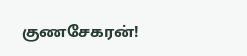குணசேகரன்!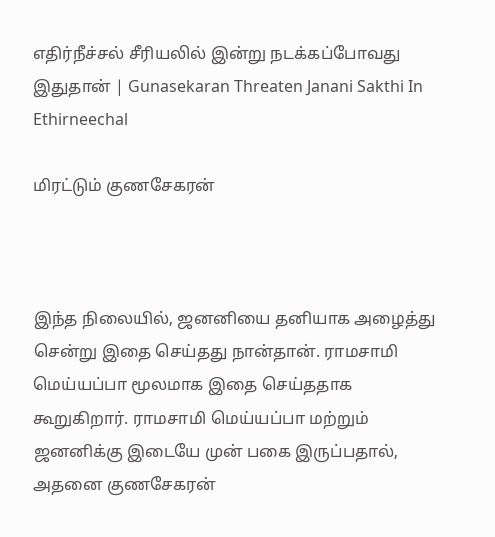எதிர்நீச்சல் சீரியலில் இன்று நடக்கப்போவது இதுதான் | Gunasekaran Threaten Janani Sakthi In Ethirneechal

மிரட்டும் குணசேகரன்



இந்த நிலையில், ஜனனியை தனியாக அழைத்து சென்று இதை செய்தது நான்தான். ராமசாமி மெய்யப்பா மூலமாக இதை செய்ததாக கூறுகிறார். ராமசாமி மெய்யப்பா மற்றும் ஜனனிக்கு இடையே முன் பகை இருப்பதால், அதனை குணசேகரன்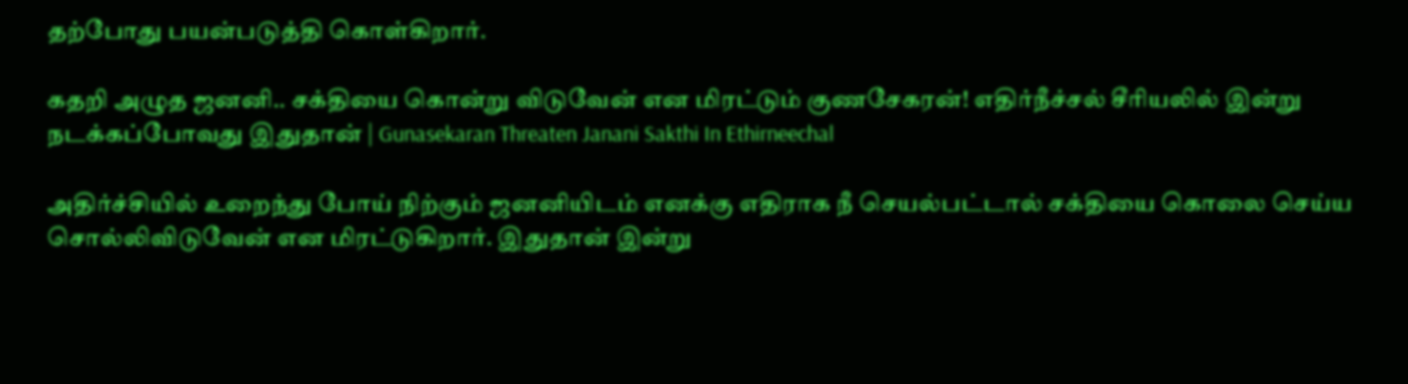தற்போது பயன்படுத்தி கொள்கிறார்.

கதறி அழுத ஜனனி.. சக்தியை கொன்று விடுவேன் என மிரட்டும் குணசேகரன்! எதிர்நீச்சல் சீரியலில் இன்று நடக்கப்போவது இதுதான் | Gunasekaran Threaten Janani Sakthi In Ethirneechal

அதிர்ச்சியில் உறைந்து போய் நிற்கும் ஜனனியிடம் எனக்கு எதிராக நீ செயல்பட்டால் சக்தியை கொலை செய்ய சொல்லிவிடுவேன் என மிரட்டுகிறார். இதுதான் இன்று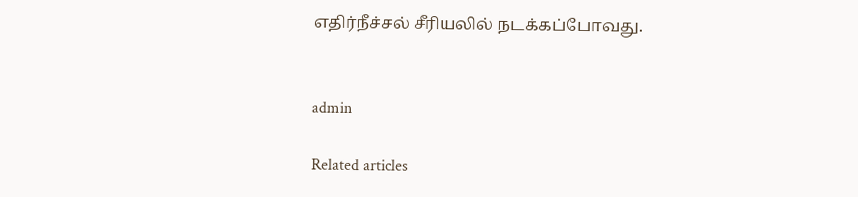எதிர்நீச்சல் சீரியலில் நடக்கப்போவது.


admin

Related articles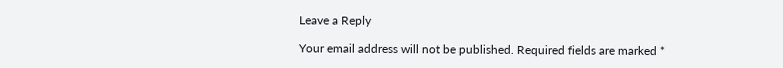Leave a Reply

Your email address will not be published. Required fields are marked *